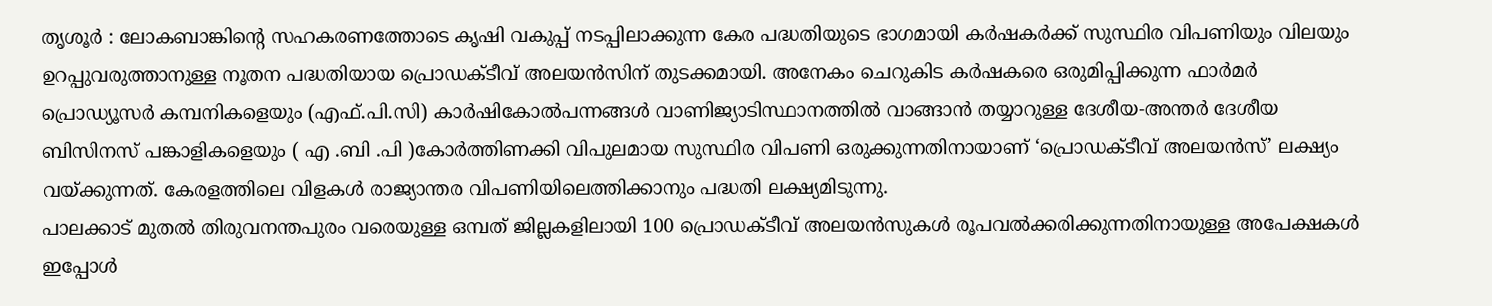തൃശൂർ : ലോകബാങ്കിന്റെ സഹകരണത്തോടെ കൃഷി വകുപ്പ് നടപ്പിലാക്കുന്ന കേര പദ്ധതിയുടെ ഭാഗമായി കർഷകർക്ക് സുസ്ഥിര വിപണിയും വിലയും ഉറപ്പുവരുത്താനുള്ള നൂതന പദ്ധതിയായ പ്രൊഡക്ടീവ് അലയൻസിന് തുടക്കമായി. അനേകം ചെറുകിട കർഷകരെ ഒരുമിപ്പിക്കുന്ന ഫാർമർ പ്രൊഡ്യൂസർ കമ്പനികളെയും (എഫ്.പി.സി) കാർഷികോൽപന്നങ്ങൾ വാണിജ്യാടിസ്ഥാനത്തിൽ വാങ്ങാൻ തയ്യാറുള്ള ദേശീയ-അന്തർ ദേശീയ ബിസിനസ് പങ്കാളികളെയും ( എ .ബി .പി )കോർത്തിണക്കി വിപുലമായ സുസ്ഥിര വിപണി ഒരുക്കുന്നതിനായാണ് ‘പ്രൊഡക്ടീവ് അലയൻസ്’ ലക്ഷ്യം വയ്ക്കുന്നത്. കേരളത്തിലെ വിളകൾ രാജ്യാന്തര വിപണിയിലെത്തിക്കാനും പദ്ധതി ലക്ഷ്യമിടുന്നു.
പാലക്കാട് മുതൽ തിരുവനന്തപുരം വരെയുള്ള ഒമ്പത് ജില്ലകളിലായി 100 പ്രൊഡക്ടീവ് അലയൻസുകൾ രൂപവൽക്കരിക്കുന്നതിനായുള്ള അപേക്ഷകൾ ഇപ്പോൾ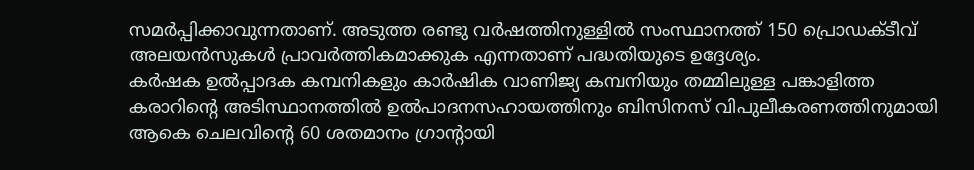സമർപ്പിക്കാവുന്നതാണ്. അടുത്ത രണ്ടു വർഷത്തിനുള്ളിൽ സംസ്ഥാനത്ത് 150 പ്രൊഡക്ടീവ് അലയൻസുകൾ പ്രാവർത്തികമാക്കുക എന്നതാണ് പദ്ധതിയുടെ ഉദ്ദേശ്യം.
കർഷക ഉൽപ്പാദക കമ്പനികളും കാർഷിക വാണിജ്യ കമ്പനിയും തമ്മിലുള്ള പങ്കാളിത്ത കരാറിന്റെ അടിസ്ഥാനത്തിൽ ഉൽപാദനസഹായത്തിനും ബിസിനസ് വിപുലീകരണത്തിനുമായി ആകെ ചെലവിന്റെ 60 ശതമാനം ഗ്രാന്റായി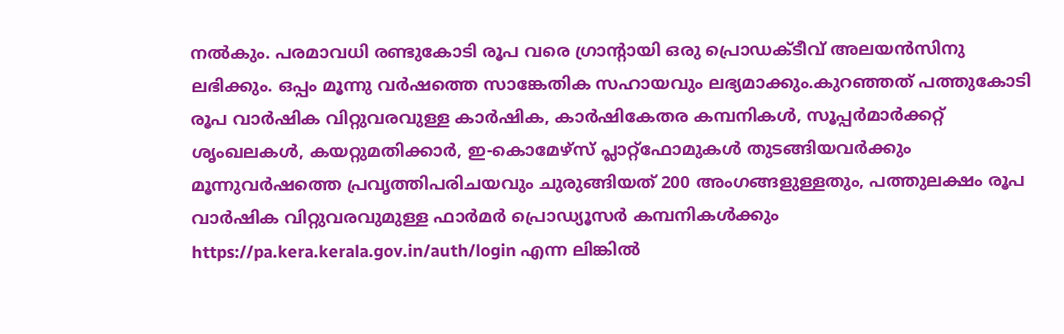നൽകും. പരമാവധി രണ്ടുകോടി രൂപ വരെ ഗ്രാന്റായി ഒരു പ്രൊഡക്ടീവ് അലയൻസിനു ലഭിക്കും. ഒപ്പം മൂന്നു വർഷത്തെ സാങ്കേതിക സഹായവും ലഭ്യമാക്കും.കുറഞ്ഞത് പത്തുകോടി രൂപ വാർഷിക വിറ്റുവരവുള്ള കാർഷിക, കാർഷികേതര കമ്പനികൾ, സൂപ്പർമാർക്കറ്റ് ശൃംഖലകൾ, കയറ്റുമതിക്കാർ, ഇ-കൊമേഴ്സ് പ്ലാറ്റ്ഫോമുകൾ തുടങ്ങിയവർക്കും മൂന്നുവർഷത്തെ പ്രവൃത്തിപരിചയവും ചുരുങ്ങിയത് 200 അംഗങ്ങളുള്ളതും, പത്തുലക്ഷം രൂപ വാർഷിക വിറ്റുവരവുമുള്ള ഫാർമർ പ്രൊഡ്യൂസർ കമ്പനികൾക്കും https://pa.kera.kerala.gov.in/auth/login എന്ന ലിങ്കിൽ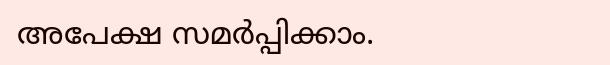അപേക്ഷ സമർപ്പിക്കാം.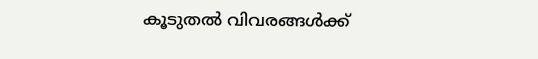കൂടുതൽ വിവരങ്ങൾക്ക്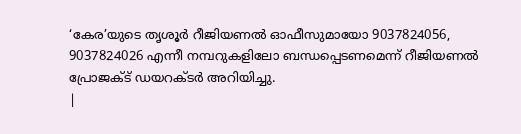‘കേര’യുടെ തൃശൂർ റീജിയണൽ ഓഫീസുമായോ 9037824056, 9037824026 എന്നീ നമ്പറുകളിലോ ബന്ധപ്പെടണമെന്ന് റീജിയണൽ പ്രോജക്ട് ഡയറക്ടർ അറിയിച്ചു.
|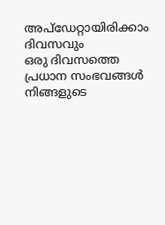അപ്ഡേറ്റായിരിക്കാം ദിവസവും
ഒരു ദിവസത്തെ പ്രധാന സംഭവങ്ങൾ നിങ്ങളുടെ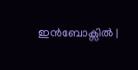ഇൻബോക്സിൽ |